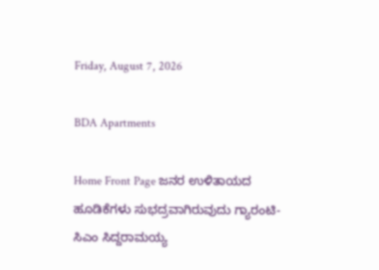Friday, August 7, 2026

BDA Apartments

Home Front Page ಜನರ ಉಳಿತಾಯದ ಹೂಡಿಕೆಗಳು ಸುಭದ್ರವಾಗಿರುವುದು ಗ್ಯಾರಂಟಿ- ಸಿಎಂ ಸಿದ್ದರಾಮಯ್ಯ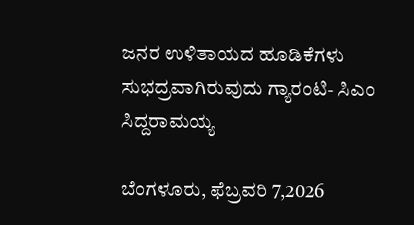ಜನರ ಉಳಿತಾಯದ ಹೂಡಿಕೆಗಳು ಸುಭದ್ರವಾಗಿರುವುದು ಗ್ಯಾರಂಟಿ- ಸಿಎಂ ಸಿದ್ದರಾಮಯ್ಯ

ಬೆಂಗಳೂರು, ಫೆಬ್ರವರಿ 7,2026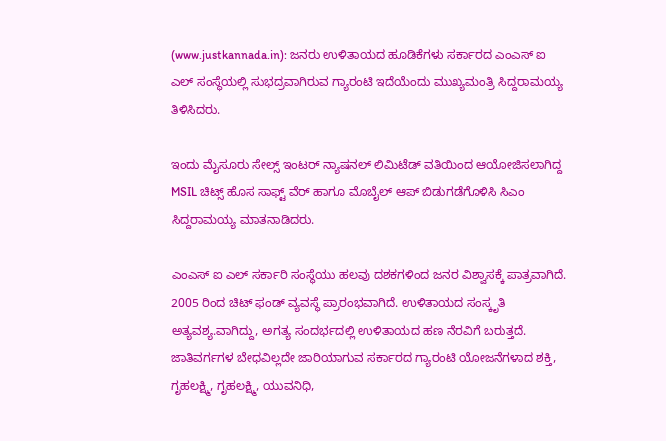(www.justkannada.in): ಜನರು ಉಳಿತಾಯದ ಹೂಡಿಕೆಗಳು ಸರ್ಕಾರದ ಎಂಎಸ್ ಐ ಎಲ್ ಸಂಸ್ಥೆಯಲ್ಲಿ ಸುಭದ್ರವಾಗಿರುವ ಗ್ಯಾರಂಟಿ ಇದೆಯೆಂದು ಮುಖ್ಯಮಂತ್ರಿ ಸಿದ್ದರಾಮಯ್ಯ ತಿಳಿಸಿದರು.

ಇಂದು ಮೈಸೂರು ಸೇಲ್ಸ್ ಇಂಟರ್ ನ್ಯಾಷನಲ್ ಲಿಮಿಟೆಡ್ ವತಿಯಿಂದ ಆಯೋಜಿಸಲಾಗಿದ್ದ MSIL ಚಿಟ್ಸ್ ಹೊಸ ಸಾಫ್ಟ್ ವೆರ್ ಹಾಗೂ ಮೊಬೈಲ್ ಆಪ್ ಬಿಡುಗಡೆಗೊಳಿಸಿ ಸಿಎಂ ಸಿದ್ದರಾಮಯ್ಯ ಮಾತನಾಡಿದರು.

ಎಂಎಸ್ ಐ ಎಲ್ ಸರ್ಕಾರಿ ಸಂಸ್ಥೆಯು ಹಲವು ದಶಕಗಳಿಂದ ಜನರ ವಿಶ್ವಾಸಕ್ಕೆ ಪಾತ್ರವಾಗಿದೆ. 2005 ರಿಂದ ಚಿಟ್ ಫಂಡ್ ವ್ಯವಸ್ಥೆ ಪ್ರಾರಂಭವಾಗಿದೆ. ಉಳಿತಾಯದ ಸಂಸ್ಕೃತಿ ಅತ್ಯವಶ್ಯ.ವಾಗಿದ್ದು, ಅಗತ್ಯ ಸಂದರ್ಭದಲ್ಲಿ ಉಳಿತಾಯದ ಹಣ ನೆರವಿಗೆ ಬರುತ್ತದೆ. ಜಾತಿವರ್ಗಗಳ ಬೇಧವಿಲ್ಲದೇ ಜಾರಿಯಾಗುವ ಸರ್ಕಾರದ ಗ್ಯಾರಂಟಿ ಯೋಜನೆಗಳಾದ ಶಕ್ತಿ, ಗೃಹಲಕ್ಷ್ಮಿ, ಗೃಹಲಕ್ಷ್ಮಿ, ಯುವನಿಧಿ,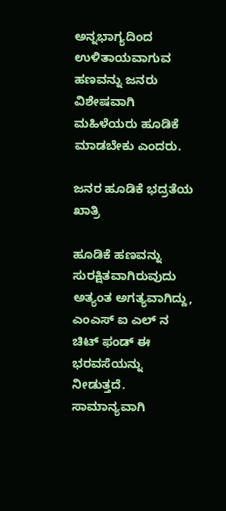ಅನ್ನಭಾಗ್ಯದಿಂದ ಉಳಿತಾಯವಾಗುವ ಹಣವನ್ನು ಜನರು ವಿಶೇಷವಾಗಿ ಮಹಿಳೆಯರು ಹೂಡಿಕೆ ಮಾಡಬೇಕು ಎಂದರು.

ಜನರ ಹೂಡಿಕೆ ಭದ್ರತೆಯ ಖಾತ್ರಿ

ಹೂಡಿಕೆ ಹಣವನ್ನು ಸುರಕ್ಷಿತವಾಗಿರುವುದು ಅತ್ಯಂತ ಅಗತ್ಯವಾಗಿದ್ದು, ಎಂಎಸ್ ಐ ಎಲ್ ನ ಚಿಟ್ ಫಂಡ್ ಈ ಭರವಸೆಯನ್ನು ನೀಡುತ್ತದೆ. ಸಾಮಾನ್ಯವಾಗಿ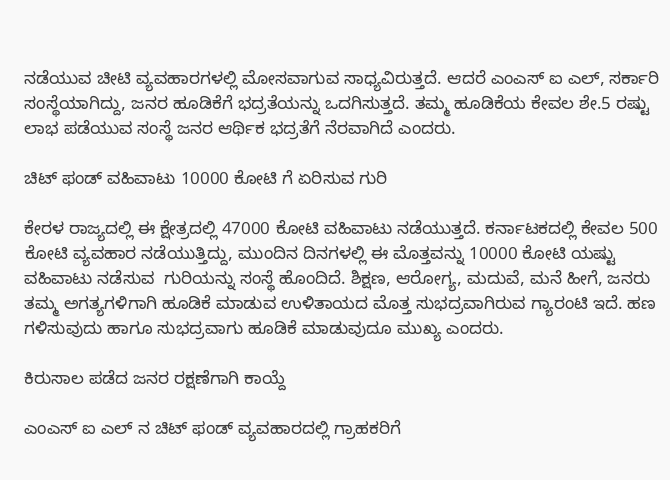ನಡೆಯುವ ಚೀಟಿ ವ್ಯವಹಾರಗಳಲ್ಲಿ ಮೋಸವಾಗುವ ಸಾಧ್ಯವಿರುತ್ತದೆ. ಆದರೆ ಎಂಎಸ್ ಐ ಎಲ್, ಸರ್ಕಾರಿ ಸಂಸ್ಥೆಯಾಗಿದ್ದು, ಜನರ ಹೂಡಿಕೆಗೆ ಭದ್ರತೆಯನ್ನು ಒದಗಿಸುತ್ತದೆ. ತಮ್ಮ ಹೂಡಿಕೆಯ ಕೇವಲ ಶೇ.5 ರಷ್ಟು ಲಾಭ ಪಡೆಯುವ ಸಂಸ್ಥೆ ಜನರ ಆರ್ಥಿಕ ಭದ್ರತೆಗೆ ನೆರವಾಗಿದೆ ಎಂದರು.

ಚಿಟ್ ಫಂಡ್ ವಹಿವಾಟು 10000 ಕೋಟಿ ಗೆ ಏರಿಸುವ ಗುರಿ

ಕೇರಳ ರಾಜ್ಯದಲ್ಲಿ ಈ ಕ್ಷೇತ್ರದಲ್ಲಿ 47000 ಕೋಟಿ ವಹಿವಾಟು ನಡೆಯುತ್ತದೆ. ಕರ್ನಾಟಕದಲ್ಲಿ ಕೇವಲ 500 ಕೋಟಿ ವ್ಯವಹಾರ ನಡೆಯುತ್ತಿದ್ದು, ಮುಂದಿನ ದಿನಗಳಲ್ಲಿ ಈ ಮೊತ್ತವನ್ನು 10000 ಕೋಟಿ ಯಷ್ಟು ವಹಿವಾಟು ನಡೆಸುವ  ಗುರಿಯನ್ನು ಸಂಸ್ಥೆ ಹೊಂದಿದೆ. ಶಿಕ್ಷಣ, ಆರೋಗ್ಯ, ಮದುವೆ, ಮನೆ ಹೀಗೆ, ಜನರು ತಮ್ಮ ಅಗತ್ಯಗಳಿಗಾಗಿ ಹೂಡಿಕೆ ಮಾಡುವ ಉಳಿತಾಯದ ಮೊತ್ತ ಸುಭದ್ರವಾಗಿರುವ ಗ್ಯಾರಂಟಿ ಇದೆ. ಹಣ ಗಳಿಸುವುದು ಹಾಗೂ ಸುಭದ್ರವಾಗು ಹೂಡಿಕೆ ಮಾಡುವುದೂ ಮುಖ್ಯ ಎಂದರು.

ಕಿರುಸಾಲ ಪಡೆದ ಜನರ ರಕ್ಷಣೆಗಾಗಿ ಕಾಯ್ದೆ

ಎಂಎಸ್ ಐ ಎಲ್ ನ ಚಿಟ್ ಫಂಡ್ ವ್ಯವಹಾರದಲ್ಲಿ ಗ್ರಾಹಕರಿಗೆ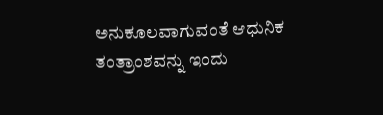ಅನುಕೂಲವಾಗುವಂತೆ ಆಧುನಿಕ ತಂತ್ರಾಂಶವನ್ನು ಇಂದು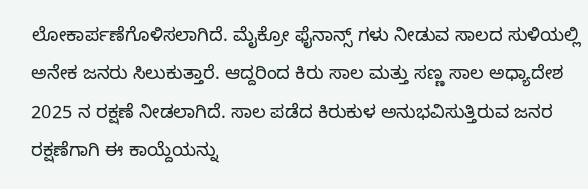ಲೋಕಾರ್ಪಣೆಗೊಳಿಸಲಾಗಿದೆ. ಮೈಕ್ರೋ ಫೈನಾನ್ಸ್ ಗಳು ನೀಡುವ ಸಾಲದ ಸುಳಿಯಲ್ಲಿ ಅನೇಕ ಜನರು ಸಿಲುಕುತ್ತಾರೆ. ಆದ್ದರಿಂದ ಕಿರು ಸಾಲ ಮತ್ತು ಸಣ್ಣ ಸಾಲ ಅಧ್ಯಾದೇಶ 2025 ನ ರಕ್ಷಣೆ ನೀಡಲಾಗಿದೆ. ಸಾಲ ಪಡೆದ ಕಿರುಕುಳ ಅನುಭವಿಸುತ್ತಿರುವ ಜನರ ರಕ್ಷಣೆಗಾಗಿ ಈ ಕಾಯ್ದೆಯನ್ನು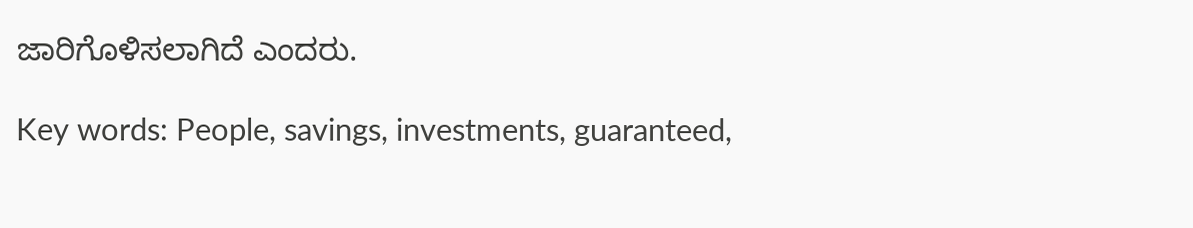ಜಾರಿಗೊಳಿಸಲಾಗಿದೆ ಎಂದರು.

Key words: People, savings, investments, guaranteed,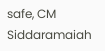safe, CM Siddaramaiah